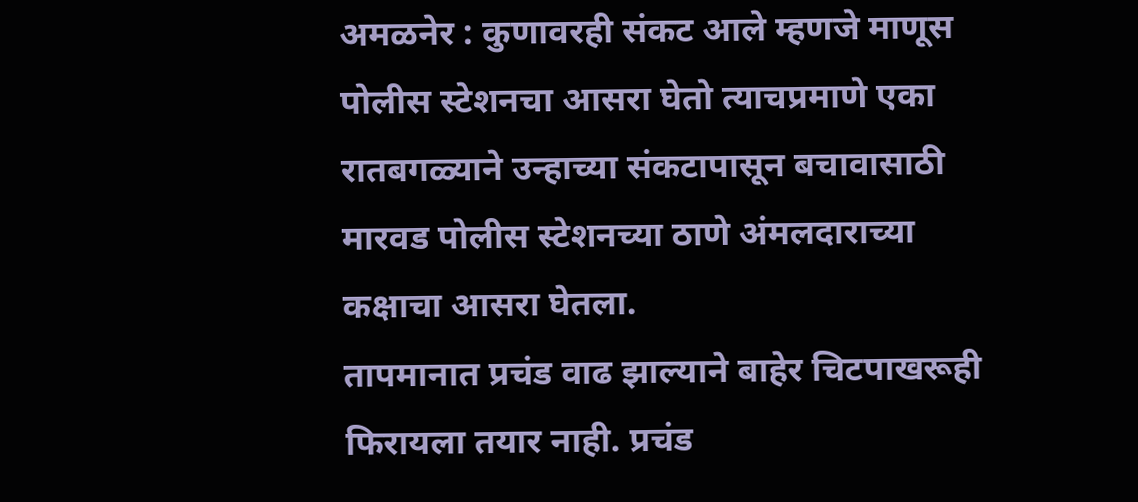अमळनेर : कुणावरही संकट आले म्हणजे माणूस पोलीस स्टेशनचा आसरा घेतो त्याचप्रमाणे एका रातबगळ्याने उन्हाच्या संकटापासून बचावासाठी मारवड पोलीस स्टेशनच्या ठाणे अंमलदाराच्या कक्षाचा आसरा घेतला.
तापमानात प्रचंड वाढ झाल्याने बाहेर चिटपाखरूही फिरायला तयार नाही. प्रचंड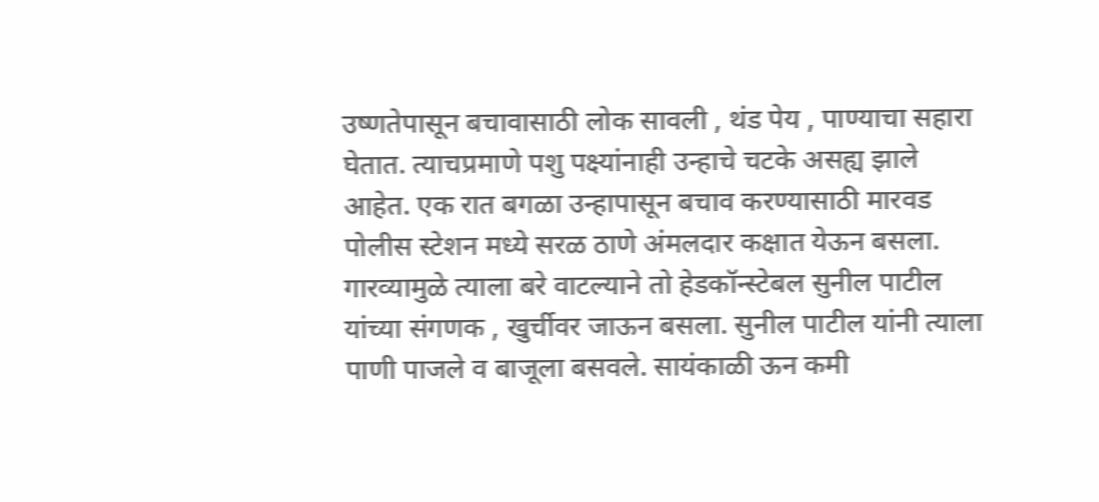उष्णतेपासून बचावासाठी लोक सावली , थंड पेय , पाण्याचा सहारा घेतात. त्याचप्रमाणे पशु पक्ष्यांनाही उन्हाचे चटके असह्य झाले आहेत. एक रात बगळा उन्हापासून बचाव करण्यासाठी मारवड पोलीस स्टेशन मध्ये सरळ ठाणे अंमलदार कक्षात येऊन बसला. गारव्यामुळे त्याला बरे वाटल्याने तो हेडकॉन्स्टेबल सुनील पाटील यांच्या संगणक , खुर्चीवर जाऊन बसला. सुनील पाटील यांनी त्याला पाणी पाजले व बाजूला बसवले. सायंकाळी ऊन कमी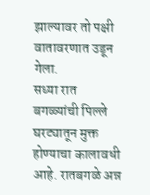झाल्यावर तो पक्षी वातावरणात उडून गेला.
सध्या रात बगळ्यांची पिल्ले घरट्यातून मुक्त होण्याचा कालावधी आहे. रातबगळे अन्न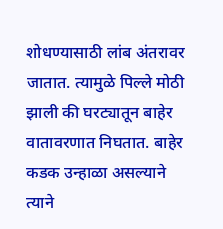शोधण्यासाठी लांब अंतरावर जातात. त्यामुळे पिल्ले मोठी झाली की घरट्यातून बाहेर वातावरणात निघतात. बाहेर कडक उन्हाळा असल्याने त्याने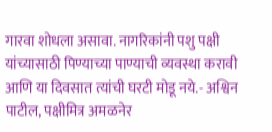गारवा शोधला असावा. नागरिकांनी पशु पक्षी यांच्यासाठी पिण्याच्या पाण्याची व्यवस्था करावी आणि या दिवसात त्यांची घरटी मोडू नये.- अश्विन पाटील, पक्षीमित्र अमळनेर